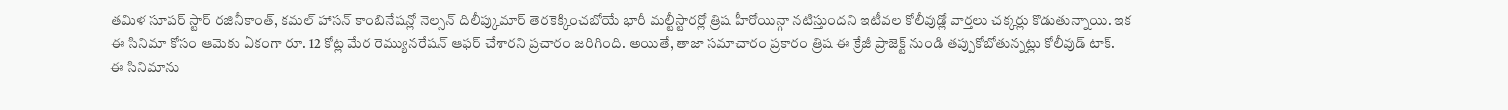తమిళ సూపర్ స్టార్ రజినీకాంత్, కమల్ హాసన్ కాంబినేషన్లో నెల్సన్ దిలీప్కుమార్ తెరకెక్కించబోయే భారీ మల్టీస్టారర్లో త్రిష హీరోయిన్గా నటిస్తుందని ఇటీవల కోలీవుడ్లో వార్తలు చక్కర్లు కొడుతున్నాయి. ఇక ఈ సినిమా కోసం ఆమెకు ఏకంగా రూ. 12 కోట్ల మేర రెమ్యునరేషన్ ఆఫర్ చేశారని ప్రచారం జరిగింది. అయితే, తాజా సమాచారం ప్రకారం త్రిష ఈ క్రేజీ ప్రాజెక్ట్ నుండి తప్పుకోబోతున్నట్లు కోలీవుడ్ టాక్.
ఈ సినిమాను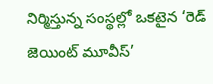నిర్మిస్తున్న సంస్థల్లో ఒకటైన ‘రెడ్ జెయింట్ మూవీస్’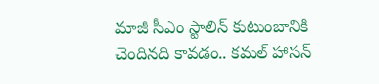మాజీ సీఎం స్టాలిన్ కుటుంబానికి చెందినది కావడం.. కమల్ హాసన్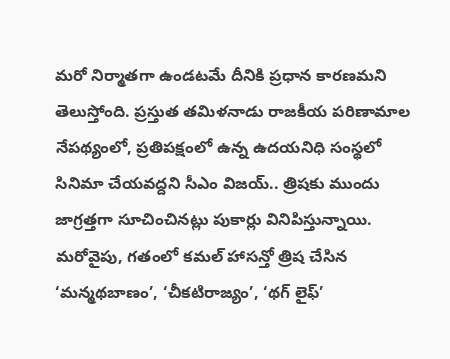మరో నిర్మాతగా ఉండటమే దీనికి ప్రధాన కారణమని తెలుస్తోంది. ప్రస్తుత తమిళనాడు రాజకీయ పరిణామాల నేపథ్యంలో, ప్రతిపక్షంలో ఉన్న ఉదయనిధి సంస్థలో సినిమా చేయవద్దని సీఎం విజయ్.. త్రిషకు ముందు జాగ్రత్తగా సూచించినట్లు పుకార్లు వినిపిస్తున్నాయి.
మరోవైపు, గతంలో కమల్ హాసన్తో త్రిష చేసిన ‘మన్మథబాణం’, ‘చీకటిరాజ్యం’, ‘థగ్ లైఫ్’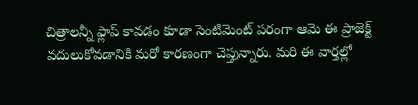చిత్రాలన్నీ ఫ్లాప్ కావడం కూడా సెంటిమెంట్ పరంగా ఆమె ఈ ప్రాజెక్ట్ వదులుకోవడానికి మరో కారణంగా చెప్తున్నారు. మరి ఈ వార్తల్లో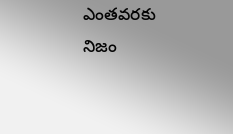ఎంతవరకు నిజం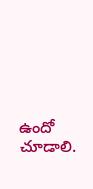ఉందో చూడాలి.